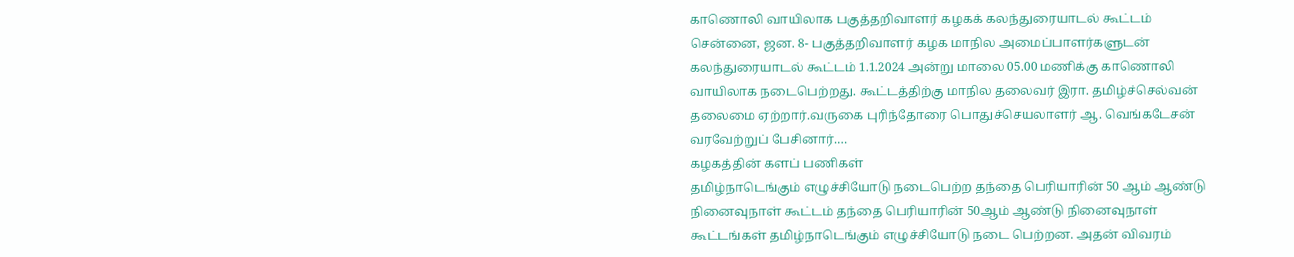காணொலி வாயிலாக பகுத்தறிவாளர் கழகக் கலந்துரையாடல் கூட்டம்
சென்னை, ஜன. 8- பகுத்தறிவாளர் கழக மாநில அமைப்பாளர்களுடன் கலந்துரையாடல் கூட்டம் 1.1.2024 அன்று மாலை 05.00 மணிக்கு காணொலி வாயிலாக நடைபெற்றது. கூட்டத்திற்கு மாநில தலைவர் இரா. தமிழ்ச்செல்வன் தலைமை ஏற்றார்.வருகை புரிந்தோரை பொதுச்செயலாளர் ஆ. வெங்கடேசன் வரவேற்றுப் பேசினார்.…
கழகத்தின் களப் பணிகள்
தமிழ்நாடெங்கும் எழுச்சியோடு நடைபெற்ற தந்தை பெரியாரின் 50 ஆம் ஆண்டு நினைவுநாள் கூட்டம் தந்தை பெரியாரின் 50ஆம் ஆண்டு நினைவுநாள் கூட்டங்கள் தமிழ்நாடெங்கும் எழுச்சியோடு நடை பெற்றன. அதன் விவரம்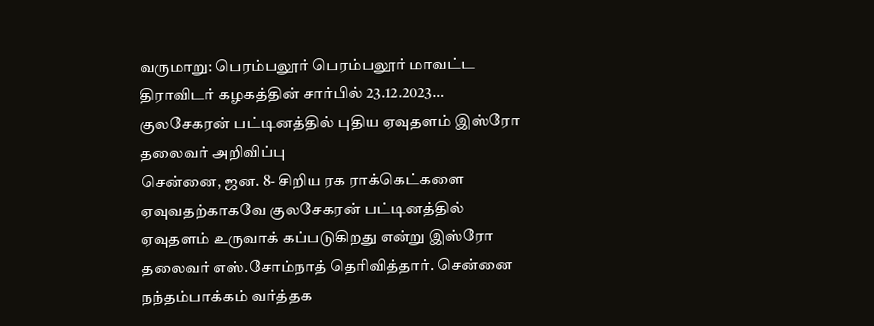வருமாறு: பெரம்பலூர் பெரம்பலூர் மாவட்ட திராவிடர் கழகத்தின் சார்பில் 23.12.2023…
குலசேகரன் பட்டினத்தில் புதிய ஏவுதளம் இஸ்ரோ தலைவர் அறிவிப்பு
சென்னை, ஜன. 8- சிறிய ரக ராக்கெட்களை ஏவுவதற்காகவே குலசேகரன் பட்டினத்தில் ஏவுதளம் உருவாக் கப்படுகிறது என்று இஸ்ரோ தலைவர் எஸ்.சோம்நாத் தெரிவித்தார். சென்னை நந்தம்பாக்கம் வர்த்தக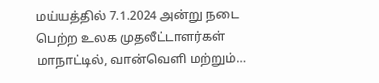மய்யத்தில் 7.1.2024 அன்று நடை பெற்ற உலக முதலீட்டாளர்கள் மாநாட்டில், வான்வெளி மற்றும்…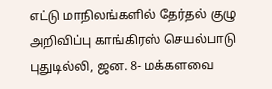எட்டு மாநிலங்களில் தேர்தல் குழு அறிவிப்பு காங்கிரஸ் செயல்பாடு
புதுடில்லி, ஜன. 8- மக்களவை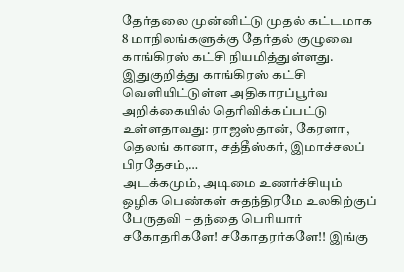தேர்தலை முன்னிட்டு முதல் கட்டமாக 8 மாநிலங்களுக்கு தேர்தல் குழுவை காங்கிரஸ் கட்சி நியமித்துள்ளது. இதுகுறித்து காங்கிரஸ் கட்சி வெளியிட்டுள்ள அதிகாரப்பூர்வ அறிக்கையில் தெரிவிக்கப்பட்டு உள்ளதாவது: ராஜஸ்தான், கேரளா, தெலங் கானா, சத்தீஸ்கர், இமாச்சலப் பிரதேசம்,…
அடக்கமும், அடிமை உணர்ச்சியும் ஒழிக பெண்கள் சுதந்திரமே உலகிற்குப் பேருதவி – தந்தை பெரியார்
சகோதரிகளே! சகோதரர்களே!! இங்கு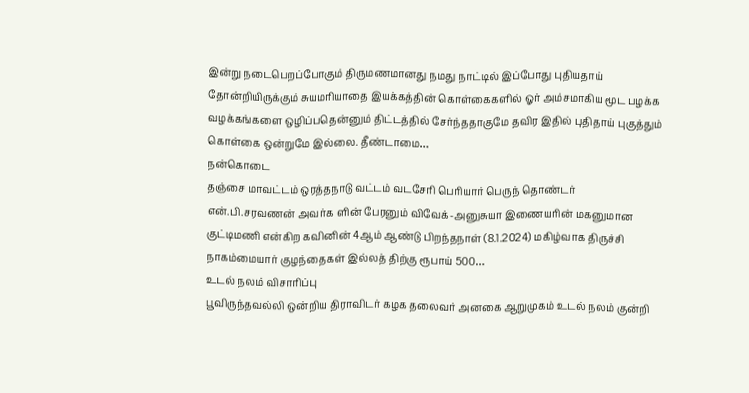இன்று நடைபெறப்போகும் திருமணமானது நமது நாட்டில் இப்போது புதியதாய் தோன்றியிருக்கும் சுயமரியாதை இயக்கத்தின் கொள்கைகளில் ஓர் அம்சமாகிய மூட பழக்க வழக்கங்களை ஒழிப்பதென்னும் திட்டத்தில் சேர்ந்ததாகுமே தவிர இதில் புதிதாய் புகுத்தும் கொள்கை ஒன்றுமே இல்லை. தீண்டாமை…
நன்கொடை
தஞ்சை மாவட்டம் ஒரத்தநாடு வட்டம் வடசேரி பெரியார் பெருந் தொண்டர் என்.பி.சரவணன் அவர்க ளின் பேரனும் விவேக்-அனுசுயா இணையரின் மகனுமான குட்டிமணி என்கிற கவினின் 4ஆம் ஆண்டு பிறந்தநாள் (8.1.2024) மகிழ்வாக திருச்சி நாகம்மையார் குழந்தைகள் இல்லத் திற்கு ரூபாய் 500…
உடல் நலம் விசாரிப்பு
பூவிருந்தவல்லி ஒன்றிய திராவிடர் கழக தலைவர் அனகை ஆறுமுகம் உடல் நலம் குன்றி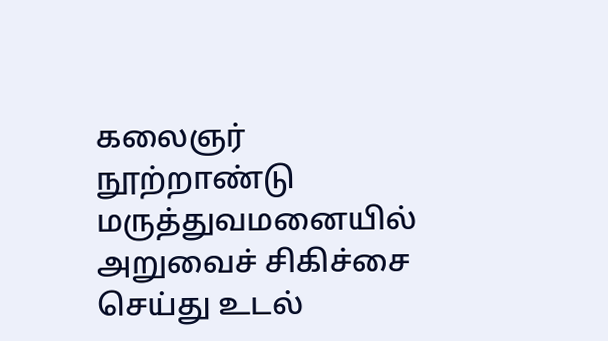கலைஞர் நூற்றாண்டு மருத்துவமனையில் அறுவைச் சிகிச்சை செய்து உடல்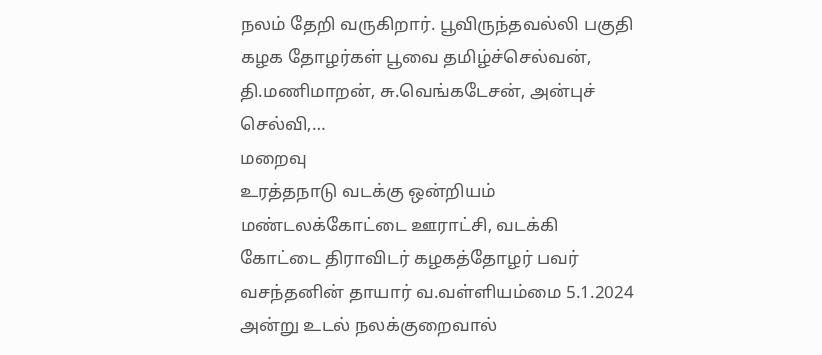நலம் தேறி வருகிறார். பூவிருந்தவல்லி பகுதி கழக தோழர்கள் பூவை தமிழ்ச்செல்வன், தி.மணிமாறன், சு.வெங்கடேசன், அன்புச் செல்வி,…
மறைவு
உரத்தநாடு வடக்கு ஒன்றியம் மண்டலக்கோட்டை ஊராட்சி, வடக்கி கோட்டை திராவிடர் கழகத்தோழர் பவர் வசந்தனின் தாயார் வ.வள்ளியம்மை 5.1.2024 அன்று உடல் நலக்குறைவால்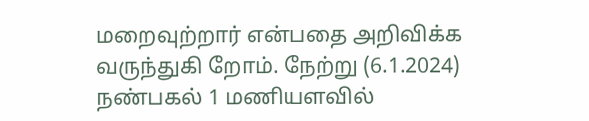மறைவுற்றார் என்பதை அறிவிக்க வருந்துகி றோம். நேற்று (6.1.2024) நண்பகல் 1 மணியளவில்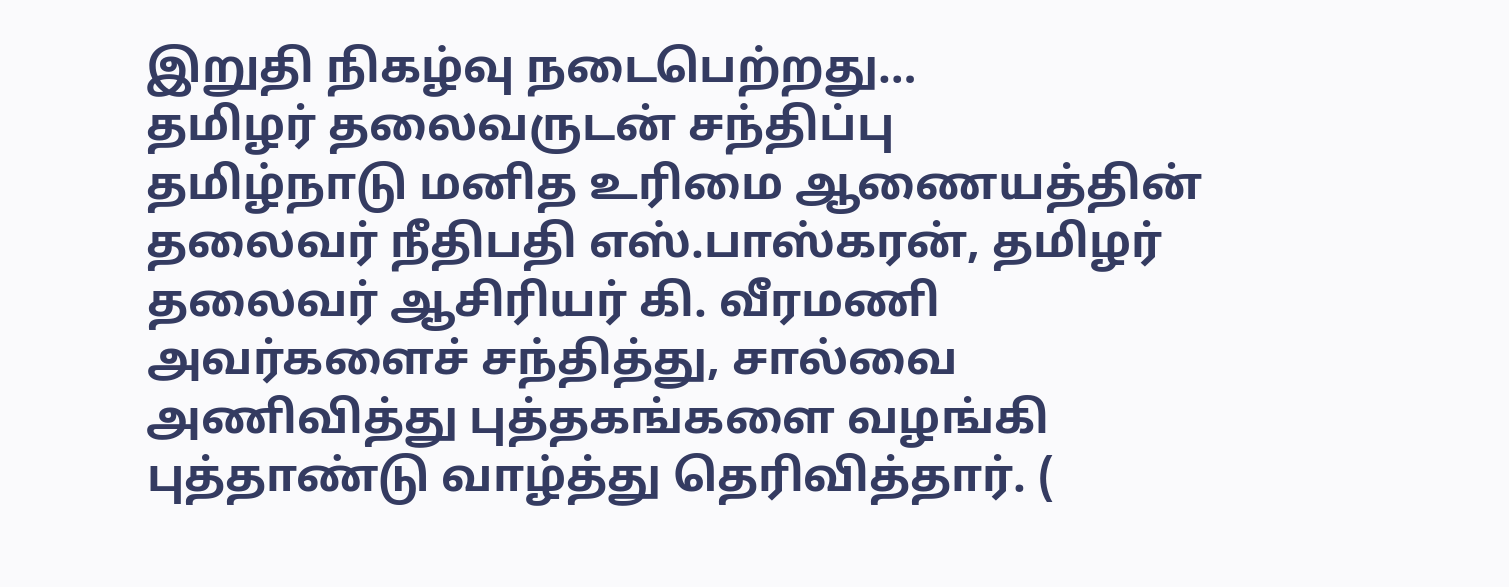இறுதி நிகழ்வு நடைபெற்றது…
தமிழர் தலைவருடன் சந்திப்பு
தமிழ்நாடு மனித உரிமை ஆணையத்தின் தலைவர் நீதிபதி எஸ்.பாஸ்கரன், தமிழர் தலைவர் ஆசிரியர் கி. வீரமணி அவர்களைச் சந்தித்து, சால்வை அணிவித்து புத்தகங்களை வழங்கி புத்தாண்டு வாழ்த்து தெரிவித்தார். (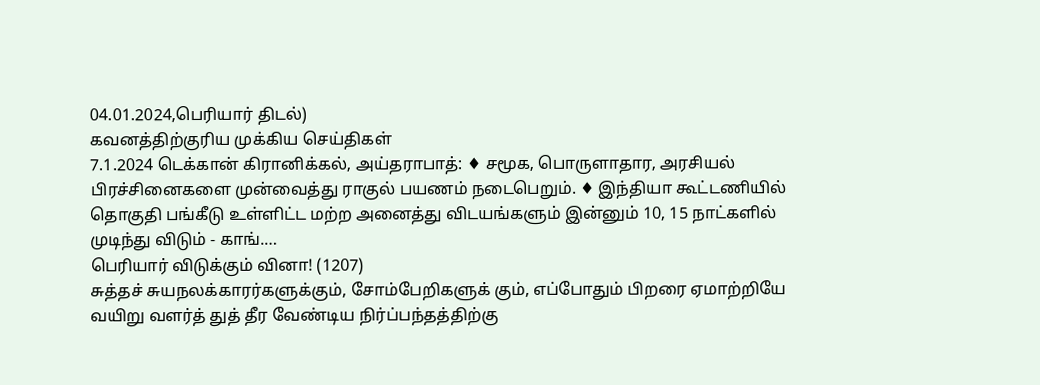04.01.2024,பெரியார் திடல்)
கவனத்திற்குரிய முக்கிய செய்திகள்
7.1.2024 டெக்கான் கிரானிக்கல், அய்தராபாத்: ♦ சமூக, பொருளாதார, அரசியல் பிரச்சினைகளை முன்வைத்து ராகுல் பயணம் நடைபெறும். ♦ இந்தியா கூட்டணியில் தொகுதி பங்கீடு உள்ளிட்ட மற்ற அனைத்து விடயங்களும் இன்னும் 10, 15 நாட்களில் முடிந்து விடும் - காங்.…
பெரியார் விடுக்கும் வினா! (1207)
சுத்தச் சுயநலக்காரர்களுக்கும், சோம்பேறிகளுக் கும், எப்போதும் பிறரை ஏமாற்றியே வயிறு வளர்த் துத் தீர வேண்டிய நிர்ப்பந்தத்திற்கு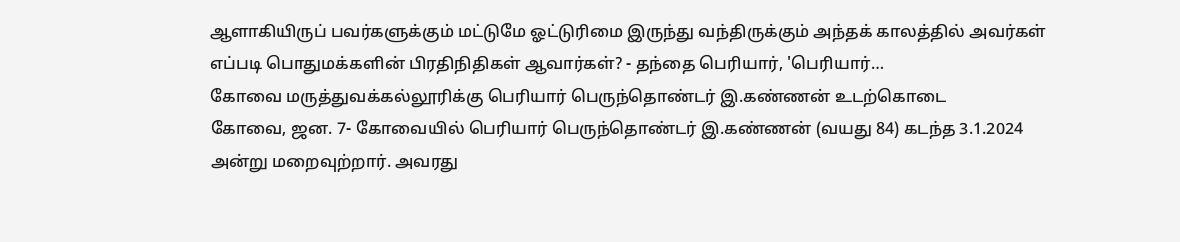ஆளாகியிருப் பவர்களுக்கும் மட்டுமே ஓட்டுரிமை இருந்து வந்திருக்கும் அந்தக் காலத்தில் அவர்கள் எப்படி பொதுமக்களின் பிரதிநிதிகள் ஆவார்கள்? - தந்தை பெரியார், 'பெரியார்…
கோவை மருத்துவக்கல்லூரிக்கு பெரியார் பெருந்தொண்டர் இ.கண்ணன் உடற்கொடை
கோவை, ஜன. 7- கோவையில் பெரியார் பெருந்தொண்டர் இ.கண்ணன் (வயது 84) கடந்த 3.1.2024 அன்று மறைவுற்றார். அவரது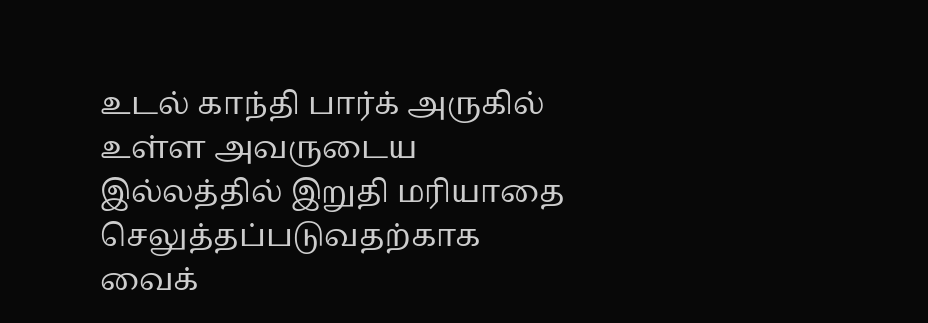உடல் காந்தி பார்க் அருகில் உள்ள அவருடைய இல்லத்தில் இறுதி மரியாதை செலுத்தப்படுவதற்காக வைக்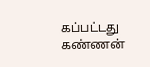கப்பட்டது கண்ணன்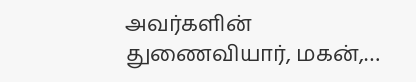அவர்களின் துணைவியார், மகன்,…